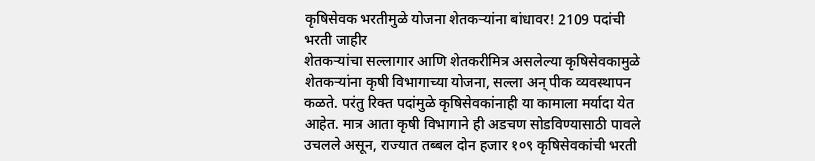कृषिसेवक भरतीमुळे योजना शेतकऱ्यांना बांधावर! 2109 पदांची भरती जाहीर
शेतकऱ्यांचा सल्लागार आणि शेतकरीमित्र असलेल्या कृषिसेवकामुळे शेतकऱ्यांना कृषी विभागाच्या योजना, सल्ला अन् पीक व्यवस्थापन कळते. परंतु रिक्त पदांमुळे कृषिसेवकांनाही या कामाला मर्यादा येत आहेत. मात्र आता कृषी विभागाने ही अडचण सोडविण्यासाठी पावले उचलले असून, राज्यात तब्बल दोन हजार १०९ कृषिसेवकांची भरती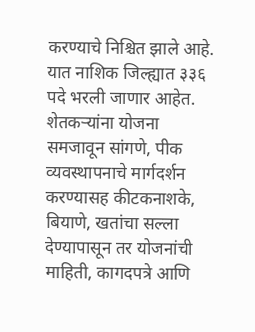करण्याचे निश्चित झाले आहे. यात नाशिक जिल्ह्यात ३३६ पदे भरली जाणार आहेत.
शेतकऱ्यांना योजना समजावून सांगणे, पीक व्यवस्थापनाचे मार्गदर्शन करण्यासह कीटकनाशके, बियाणे, खतांचा सल्ला देण्यापासून तर योजनांची माहिती, कागदपत्रे आणि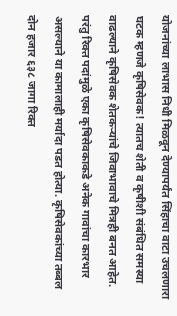योजनांच्या लाभास निधी मिळवून देण्यापर्यंत सिंहाचा वाटा उचलणारा घटक म्हणजे कृषिसेवक! त्यातच शेती व कृषीशी संबंधित समस्या वाढल्याने कृषिसेवक शेतकऱ्यांचे जिवाभावाचे मित्रही बनत आहेत. परंतु रिक्त पदांमुळे एका कृषिसेवकाकडे अनेक गावांचा कारभार असल्याने या कामालाही मर्यादा पडत होत्या. कृषिसेवकांच्या तब्बल दोन हजार ६३८ जागा रिक्त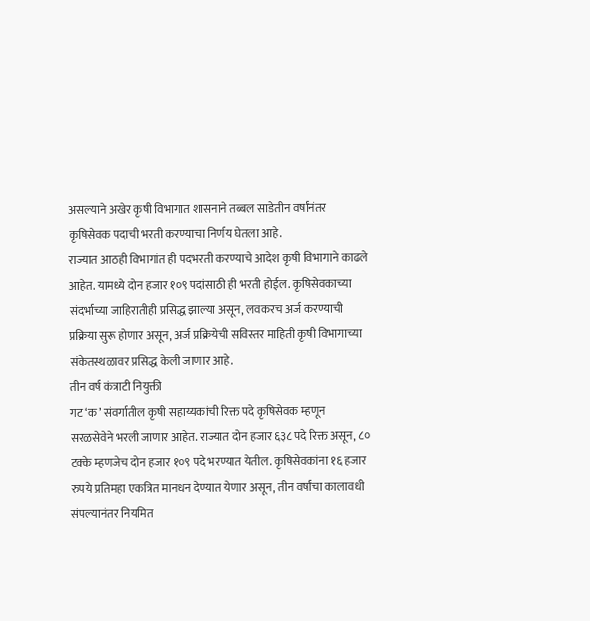असल्याने अखेर कृषी विभागात शासनाने तब्बल साडेतीन वर्षांनंतर कृषिसेवक पदाची भरती करण्याचा निर्णय घेतला आहे.
राज्यात आठही विभागांत ही पदभरती करण्याचे आदेश कृषी विभागाने काढले आहेत. यामध्ये दोन हजार १०९ पदांसाठी ही भरती होईल. कृषिसेवकाच्या संदर्भाच्या जाहिरातीही प्रसिद्ध झाल्या असून, लवकरच अर्ज करण्याची प्रक्रिया सुरू होणार असून, अर्ज प्रक्रियेची सविस्तर माहिती कृषी विभागाच्या संकेतस्थळावर प्रसिद्ध केली जाणार आहे.
तीन वर्ष कंत्राटी नियुक्ती
गट ‘क’ संवर्गातील कृषी सहाय्यकांची रिक्त पदे कृषिसेवक म्हणून सरळसेवेने भरली जाणार आहेत. राज्यात दोन हजार ६३८ पदे रिक्त असून, ८० टक्के म्हणजेच दोन हजार १०९ पदे भरण्यात येतील. कृषिसेवकांना १६ हजार रुपये प्रतिमहा एकत्रित मानधन देण्यात येणार असून, तीन वर्षांचा कालावधी संपल्यानंतर नियमित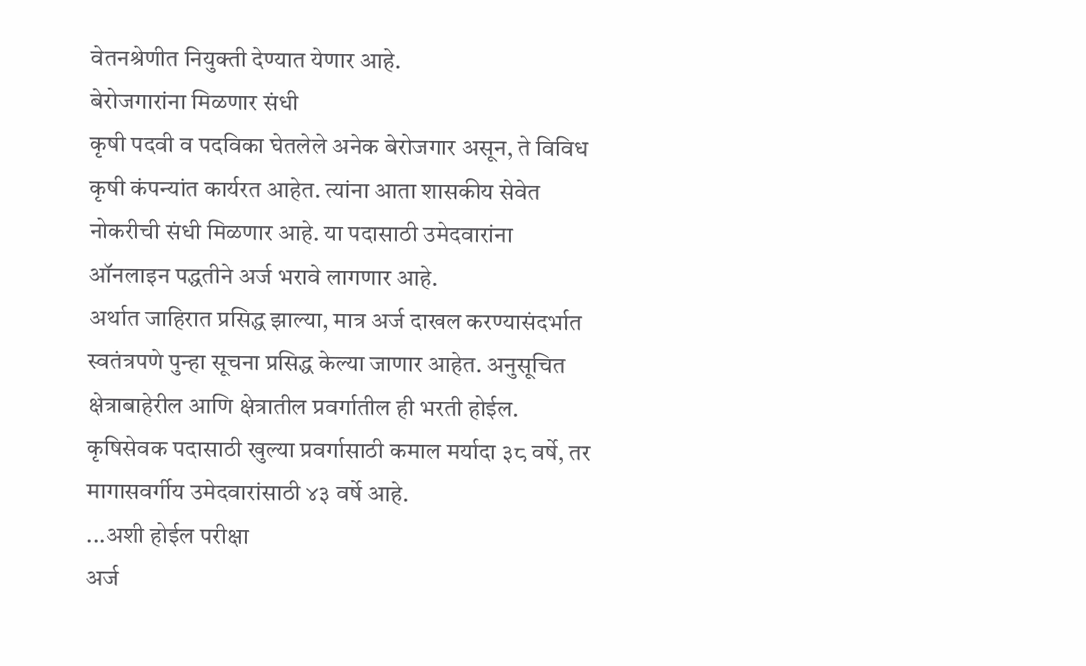वेतनश्रेणीत नियुक्ती देण्यात येणार आहे.
बेरोजगारांना मिळणार संधी
कृषी पदवी व पदविका घेतलेले अनेक बेरोजगार असून, ते विविध कृषी कंपन्यांत कार्यरत आहेत. त्यांना आता शासकीय सेवेत नोकरीची संधी मिळणार आहे. या पदासाठी उमेदवारांना ऑनलाइन पद्धतीने अर्ज भरावे लागणार आहे.
अर्थात जाहिरात प्रसिद्ध झाल्या, मात्र अर्ज दाखल करण्यासंदर्भात स्वतंत्रपणे पुन्हा सूचना प्रसिद्ध केल्या जाणार आहेत. अनुसूचित क्षेत्राबाहेरील आणि क्षेत्रातील प्रवर्गातील ही भरती होईल. कृषिसेवक पदासाठी खुल्या प्रवर्गासाठी कमाल मर्यादा ३८ वर्षे, तर मागासवर्गीय उमेदवारांसाठी ४३ वर्षे आहे.
...अशी होईल परीक्षा
अर्ज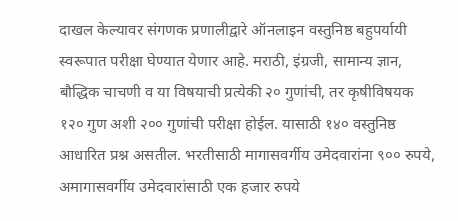दाखल केल्यावर संगणक प्रणालीद्वारे ऑनलाइन वस्तुनिष्ठ बहुपर्यायी स्वरूपात परीक्षा घेण्यात येणार आहे. मराठी, इंग्रजी, सामान्य ज्ञान, बौद्धिक चाचणी व या विषयाची प्रत्येकी २० गुणांची, तर कृषीविषयक १२० गुण अशी २०० गुणांची परीक्षा होईल. यासाठी १४० वस्तुनिष्ठ आधारित प्रश्न असतील. भरतीसाठी मागासवर्गीय उमेदवारांना ९०० रुपये, अमागासवर्गीय उमेदवारांसाठी एक हजार रुपये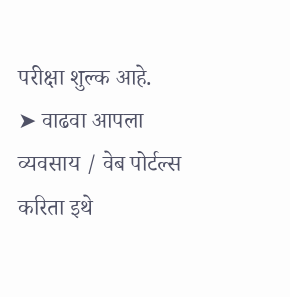परीक्षा शुल्क आहे.
➤ वाढवा आपला व्यवसाय / वेब पोर्टल्स करिता इथे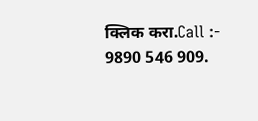क्लिक करा.Call :- 9890 546 909.